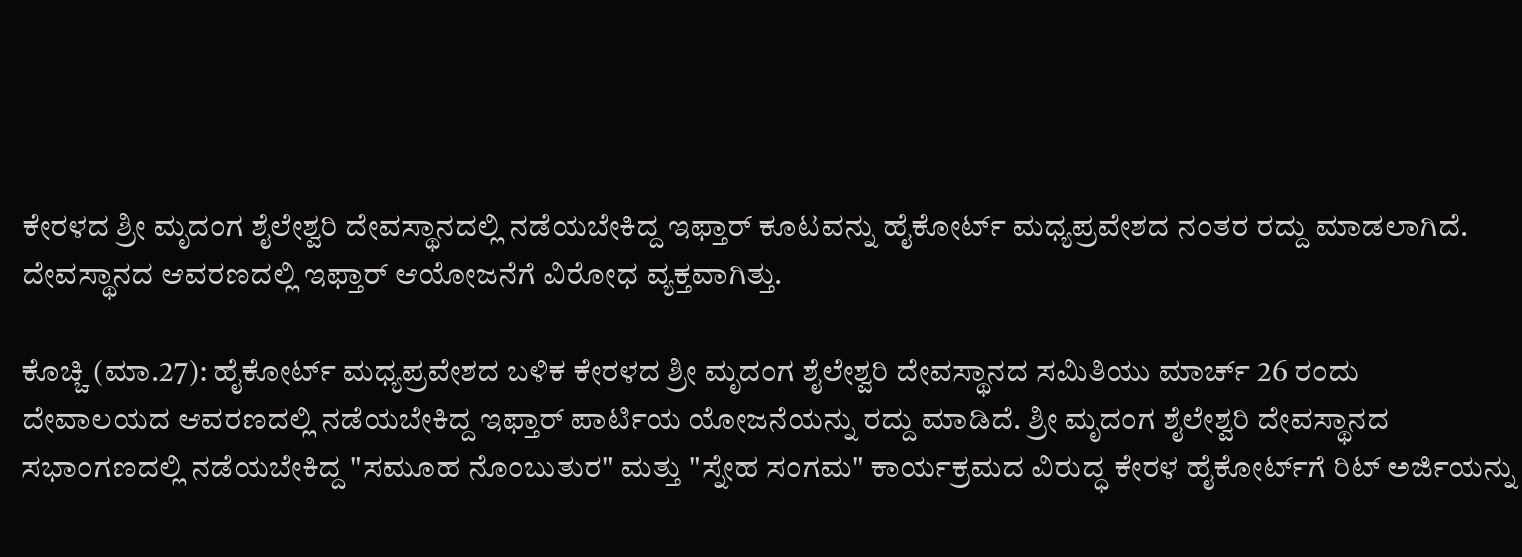ಕೇರಳದ ಶ್ರೀ ಮೃದಂಗ ಶೈಲೇಶ್ವರಿ ದೇವಸ್ಥಾನದಲ್ಲಿ ನಡೆಯಬೇಕಿದ್ದ ಇಫ್ತಾರ್ ಕೂಟವನ್ನು ಹೈಕೋರ್ಟ್ ಮಧ್ಯಪ್ರವೇಶದ ನಂತರ ರದ್ದು ಮಾಡಲಾಗಿದೆ. ದೇವಸ್ಥಾನದ ಆವರಣದಲ್ಲಿ ಇಫ್ತಾರ್ ಆಯೋಜನೆಗೆ ವಿರೋಧ ವ್ಯಕ್ತವಾಗಿತ್ತು.

ಕೊಚ್ಚಿ (ಮಾ.27): ಹೈಕೋರ್ಟ್‌ ಮಧ್ಯಪ್ರವೇಶದ ಬಳಿಕ ಕೇರಳದ ಶ್ರೀ ಮೃದಂಗ ಶೈಲೇಶ್ವರಿ ದೇವಸ್ಥಾನದ ಸಮಿತಿಯು ಮಾರ್ಚ್ 26 ರಂದು ದೇವಾಲಯದ ಆವರಣದಲ್ಲಿ ನಡೆಯಬೇಕಿದ್ದ ಇಫ್ತಾರ್‌ ಪಾರ್ಟಿಯ ಯೋಜನೆಯನ್ನು ರದ್ದು ಮಾಡಿದೆ. ಶ್ರೀ ಮೃದಂಗ ಶೈಲೇಶ್ವರಿ ದೇವಸ್ಥಾನದ ಸಭಾಂಗಣದಲ್ಲಿ ನಡೆಯಬೇಕಿದ್ದ "ಸಮೂಹ ನೊಂಬುತುರ" ಮತ್ತು "ಸ್ನೇಹ ಸಂಗಮ" ಕಾರ್ಯಕ್ರಮದ ವಿರುದ್ಧ ಕೇರಳ ಹೈಕೋರ್ಟ್‌ಗೆ ರಿಟ್ ಅರ್ಜಿಯನ್ನು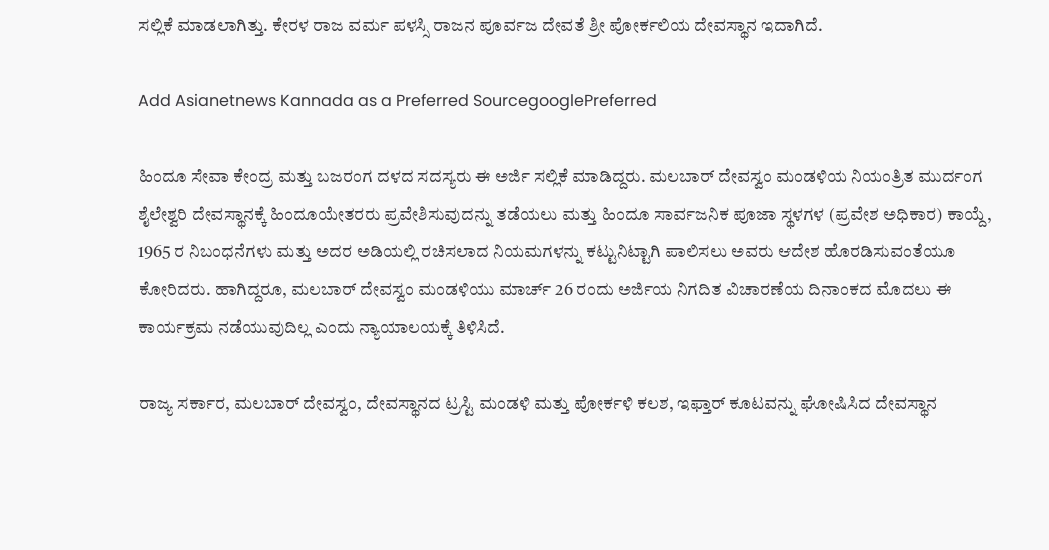ಸಲ್ಲಿಕೆ ಮಾಡಲಾಗಿತ್ತು. ಕೇರಳ ರಾಜ ವರ್ಮ ಪಳಸ್ಸಿ ರಾಜನ ಪೂರ್ವಜ ದೇವತೆ ಶ್ರೀ ಪೋರ್ಕಲಿಯ ದೇವಸ್ಥಾನ ಇದಾಗಿದೆ.

Add Asianetnews Kannada as a Preferred SourcegooglePreferred

ಹಿಂದೂ ಸೇವಾ ಕೇಂದ್ರ ಮತ್ತು ಬಜರಂಗ ದಳದ ಸದಸ್ಯರು ಈ ಅರ್ಜಿ ಸಲ್ಲಿಕೆ ಮಾಡಿದ್ದರು. ಮಲಬಾರ್ ದೇವಸ್ವಂ ಮಂಡಳಿಯ ನಿಯಂತ್ರಿತ ಮುರ್ದಂಗ ಶೈಲೇಶ್ವರಿ ದೇವಸ್ಥಾನಕ್ಕೆ ಹಿಂದೂಯೇತರರು ಪ್ರವೇಶಿಸುವುದನ್ನು ತಡೆಯಲು ಮತ್ತು ಹಿಂದೂ ಸಾರ್ವಜನಿಕ ಪೂಜಾ ಸ್ಥಳಗಳ (ಪ್ರವೇಶ ಅಧಿಕಾರ) ಕಾಯ್ದೆ, 1965 ರ ನಿಬಂಧನೆಗಳು ಮತ್ತು ಅದರ ಅಡಿಯಲ್ಲಿ ರಚಿಸಲಾದ ನಿಯಮಗಳನ್ನು ಕಟ್ಟುನಿಟ್ಟಾಗಿ ಪಾಲಿಸಲು ಅವರು ಆದೇಶ ಹೊರಡಿಸುವಂತೆಯೂ ಕೋರಿದರು. ಹಾಗಿದ್ದರೂ, ಮಲಬಾರ್ ದೇವಸ್ವಂ ಮಂಡಳಿಯು ಮಾರ್ಚ್ 26 ರಂದು ಅರ್ಜಿಯ ನಿಗದಿತ ವಿಚಾರಣೆಯ ದಿನಾಂಕದ ಮೊದಲು ಈ ಕಾರ್ಯಕ್ರಮ ನಡೆಯುವುದಿಲ್ಲ ಎಂದು ನ್ಯಾಯಾಲಯಕ್ಕೆ ತಿಳಿಸಿದೆ.

ರಾಜ್ಯ ಸರ್ಕಾರ, ಮಲಬಾರ್ ದೇವಸ್ವಂ, ದೇವಸ್ಥಾನದ ಟ್ರಸ್ಟಿ ಮಂಡಳಿ ಮತ್ತು ಪೋರ್ಕಳಿ ಕಲಶ, ಇಫ್ತಾರ್ ಕೂಟವನ್ನು ಘೋಷಿಸಿದ ದೇವಸ್ಥಾನ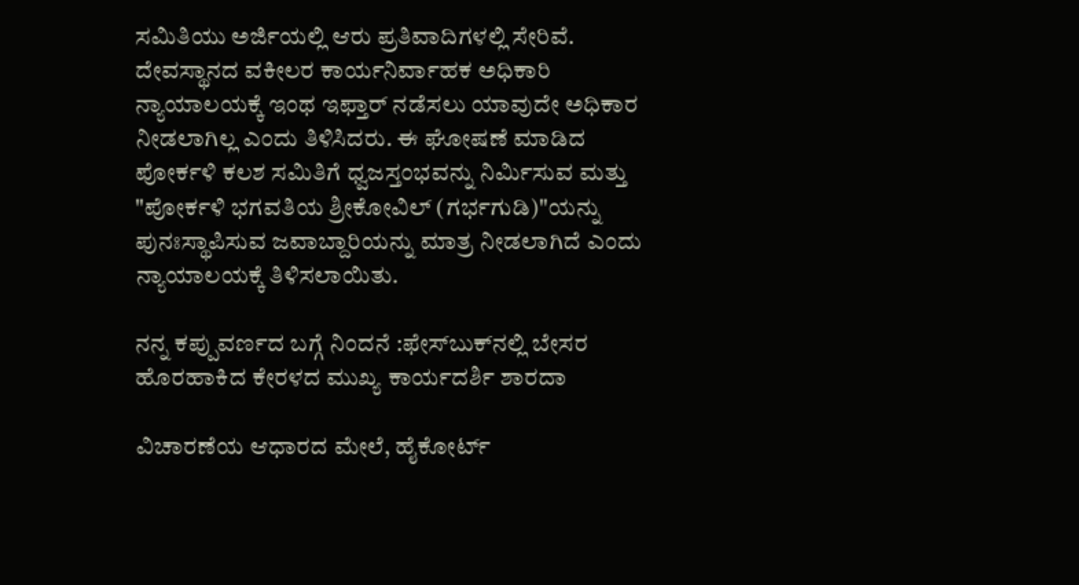ಸಮಿತಿಯು ಅರ್ಜಿಯಲ್ಲಿ ಆರು ಪ್ರತಿವಾದಿಗಳಲ್ಲಿ ಸೇರಿವೆ. ದೇವಸ್ಥಾನದ ವಕೀಲರ ಕಾರ್ಯನಿರ್ವಾಹಕ ಅಧಿಕಾರಿ ನ್ಯಾಯಾಲಯಕ್ಕೆ ಇಂಥ ಇಫ್ತಾರ್‌ ನಡೆಸಲು ಯಾವುದೇ ಅಧಿಕಾರ ನೀಡಲಾಗಿಲ್ಲ ಎಂದು ತಿಳಿಸಿದರು. ಈ ಘೋಷಣೆ ಮಾಡಿದ ಪೋರ್ಕಳಿ ಕಲಶ ಸಮಿತಿಗೆ ಧ್ವಜಸ್ತಂಭವನ್ನು ನಿರ್ಮಿಸುವ ಮತ್ತು "ಪೋರ್ಕಳಿ ಭಗವತಿಯ ಶ್ರೀಕೋವಿಲ್ (ಗರ್ಭಗುಡಿ)"ಯನ್ನು ಪುನಃಸ್ಥಾಪಿಸುವ ಜವಾಬ್ದಾರಿಯನ್ನು ಮಾತ್ರ ನೀಡಲಾಗಿದೆ ಎಂದು ನ್ಯಾಯಾಲಯಕ್ಕೆ ತಿಳಿಸಲಾಯಿತು.

ನನ್ನ ಕಪ್ಪುವರ್ಣದ ಬಗ್ಗೆ ನಿಂದನೆ :ಫೇಸ್‌ಬುಕ್‌ನಲ್ಲಿ ಬೇಸರ ಹೊರಹಾಕಿದ ಕೇರಳದ ಮುಖ್ಯ ಕಾರ್ಯದರ್ಶಿ ಶಾರದಾ

ವಿಚಾರಣೆಯ ಆಧಾರದ ಮೇಲೆ, ಹೈಕೋರ್ಟ್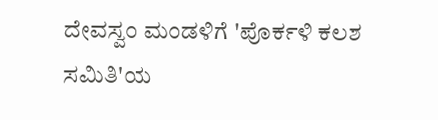ದೇವಸ್ವಂ ಮಂಡಳಿಗೆ 'ಪೊರ್ಕಳಿ ಕಲಶ ಸಮಿತಿ'ಯ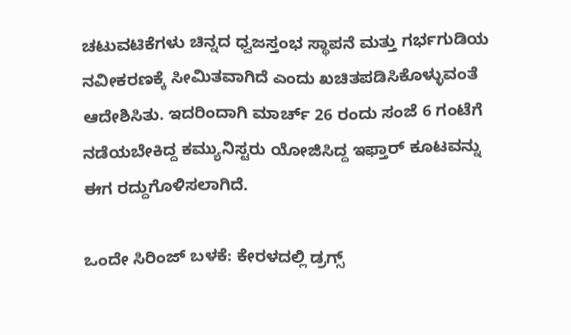ಚಟುವಟಿಕೆಗಳು ಚಿನ್ನದ ಧ್ವಜಸ್ತಂಭ ಸ್ಥಾಪನೆ ಮತ್ತು ಗರ್ಭಗುಡಿಯ ನವೀಕರಣಕ್ಕೆ ಸೀಮಿತವಾಗಿದೆ ಎಂದು ಖಚಿತಪಡಿಸಿಕೊಳ್ಳುವಂತೆ ಆದೇಶಿಸಿತು. ಇದರಿಂದಾಗಿ ಮಾರ್ಚ್ 26 ರಂದು ಸಂಜೆ 6 ಗಂಟೆಗೆ ನಡೆಯಬೇಕಿದ್ದ ಕಮ್ಯುನಿಸ್ಟರು ಯೋಜಿಸಿದ್ದ ಇಫ್ತಾರ್ ಕೂಟವನ್ನು ಈಗ ರದ್ದುಗೊಳಿಸಲಾಗಿದೆ.

ಒಂದೇ ಸಿರಿಂಜ್‌ ಬಳಕೆ: ಕೇರಳದಲ್ಲಿ ಡ್ರಗ್ಸ್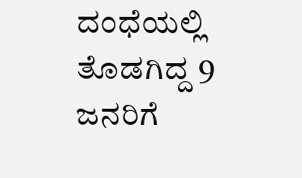ದಂಧೆಯಲ್ಲಿ ತೊಡಗಿದ್ದ 9 ಜನರಿಗೆ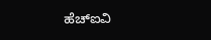ಹೆಚ್‌ಐವಿ